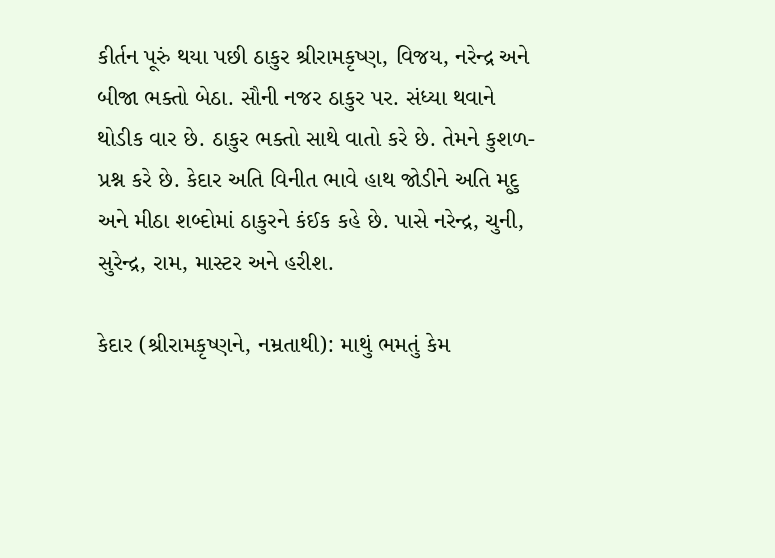કીર્તન પૂરું થયા પછી ઠાકુર શ્રીરામકૃષ્ણ, વિજય, નરેન્દ્ર અને બીજા ભક્તો બેઠા. સૌની નજર ઠાકુર પર. સંધ્યા થવાને થોડીક વાર છે. ઠાકુર ભક્તો સાથે વાતો કરે છે. તેમને કુશળ-પ્રશ્ન કરે છે. કેદાર અતિ વિનીત ભાવે હાથ જોડીને અતિ મૃદુ અને મીઠા શબ્દોમાં ઠાકુરને કંઈક કહે છે. પાસે નરેન્દ્ર, ચુની, સુરેન્દ્ર, રામ, માસ્ટર અને હરીશ.

કેદાર (શ્રીરામકૃષ્ણને, નમ્રતાથી): માથું ભમતું કેમ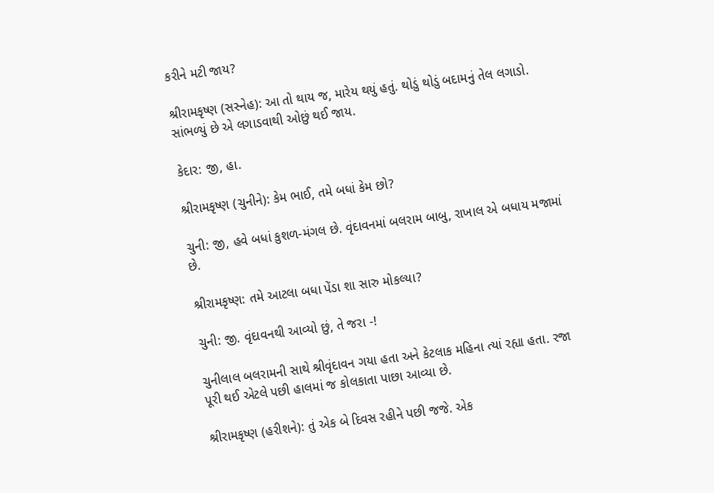કરીને મટી જાય?

શ્રીરામકૃષ્ણ (સસ્નેહ): આ તો થાય જ, મારેય થયું હતું. થોડું થોડું બદામનું તેલ લગાડો. સાંભળ્યું છે એ લગાડવાથી ઓછું થઈ જાય.

કેદાર: જી, હા.

શ્રીરામકૃષ્ણ (ચુનીને): કેમ ભાઈ, તમે બધાં કેમ છો?

ચુની: જી, હવે બધાં કુશળ-મંગલ છે. વૃંદાવનમાં બલરામ બાબુ, રાખાલ એ બધાય મજામાં છે.

શ્રીરામકૃષ્ણ: તમે આટલા બધા પેંડા શા સારુ મોકલ્યા?

ચુની: જી. વૃંદાવનથી આવ્યો છું, તે જરા -!

ચુનીલાલ બલરામની સાથે શ્રીવૃંદાવન ગયા હતા અને કેટલાક મહિના ત્યાં રહ્યા હતા. રજા પૂરી થઈ એટલે પછી હાલમાં જ કોલકાતા પાછા આવ્યા છે.

શ્રીરામકૃષ્ણ (હરીશને): તું એક બે દિવસ રહીને પછી જજે. એક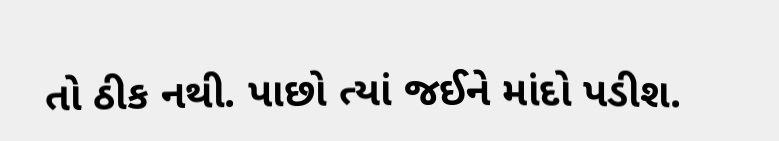તો ઠીક નથી. પાછો ત્યાં જઈને માંદો પડીશ.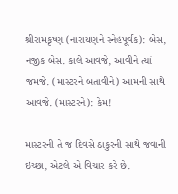શ્રીરામકૃષ્ણ (નારાયણને સ્નેહપૂર્વક): બેસ, નજીક બેસ. કાલે આવજે, આવીને ત્યાં જમજે. (માસ્ટરને બતાવીને) આમની સાથે આવજે. (માસ્ટરને): કેમ!

માસ્ટરની તે જ દિવસે ઠાકુરની સાથે જવાની ઇચ્છા, એટલે એ વિચાર કરે છે.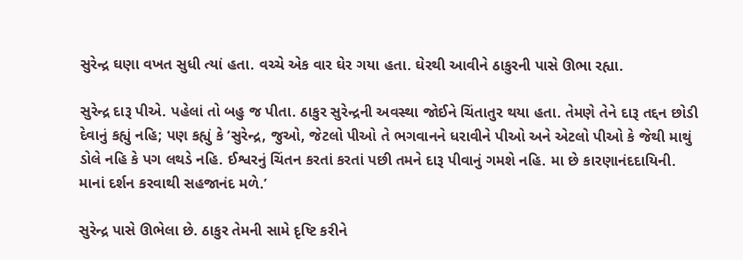સુરેન્દ્ર ઘણા વખત સુધી ત્યાં હતા. વચ્ચે એક વાર ઘેર ગયા હતા. ઘેરથી આવીને ઠાકુરની પાસે ઊભા રહ્યા.

સુરેન્દ્ર દારૂ પીએ. પહેલાં તો બહુ જ પીતા. ઠાકુર સુરેન્દ્રની અવસ્થા જોઈને ચિંતાતુર થયા હતા. તેમણે તેને દારૂ તદ્દન છોડી દેવાનું કહ્યું નહિ; પણ કહ્યું કે ‘સુરેન્દ્ર, જુઓ, જેટલો પીઓ તે ભગવાનને ધરાવીને પીઓ અને એટલો પીઓ કે જેથી માથું ડોલે નહિ કે પગ લથડે નહિ. ઈશ્વરનું ચિંતન કરતાં કરતાં પછી તમને દારૂ પીવાનું ગમશે નહિ. મા છે કારણાનંદદાયિની. માનાં દર્શન કરવાથી સહજાનંદ મળે.’

સુરેન્દ્ર પાસે ઊભેલા છે. ઠાકુર તેમની સામે દૃષ્ટિ કરીને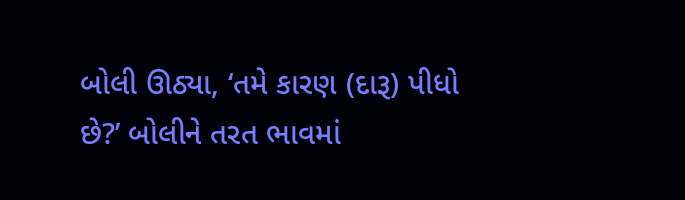બોલી ઊઠ્યા, ‘તમે કારણ (દારૂ) પીધો છે?’ બોલીને તરત ભાવમાં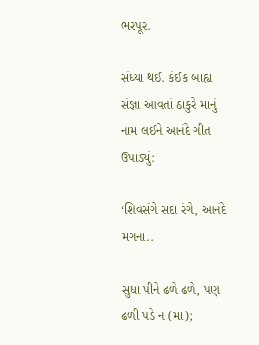ભરપૂર.

સંધ્યા થઈ. કંઈક બાહ્ય સંજ્ઞા આવતાં ઠાકુરે માનું નામ લઈને આનંદે ગીત ઉપાડ્યું:

‘શિવસંગે સદા રંગે, આનંદે મગના..

સુધા પીને ઢળે ઢળે, પણ ઢળી પડે ન (મા);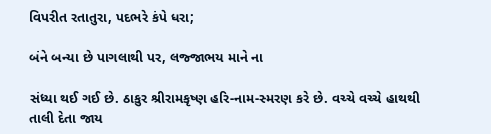વિપરીત રતાતુરા, પદભરે કંપે ધરા;

બંને બન્યા છે પાગલાથી પર, લજ્જાભય માને ના

સંધ્યા થઈ ગઈ છે. ઠાકુર શ્રીરામકૃષ્ણ હરિ-નામ-સ્મરણ કરે છે. વચ્ચે વચ્ચે હાથથી તાલી દેતા જાય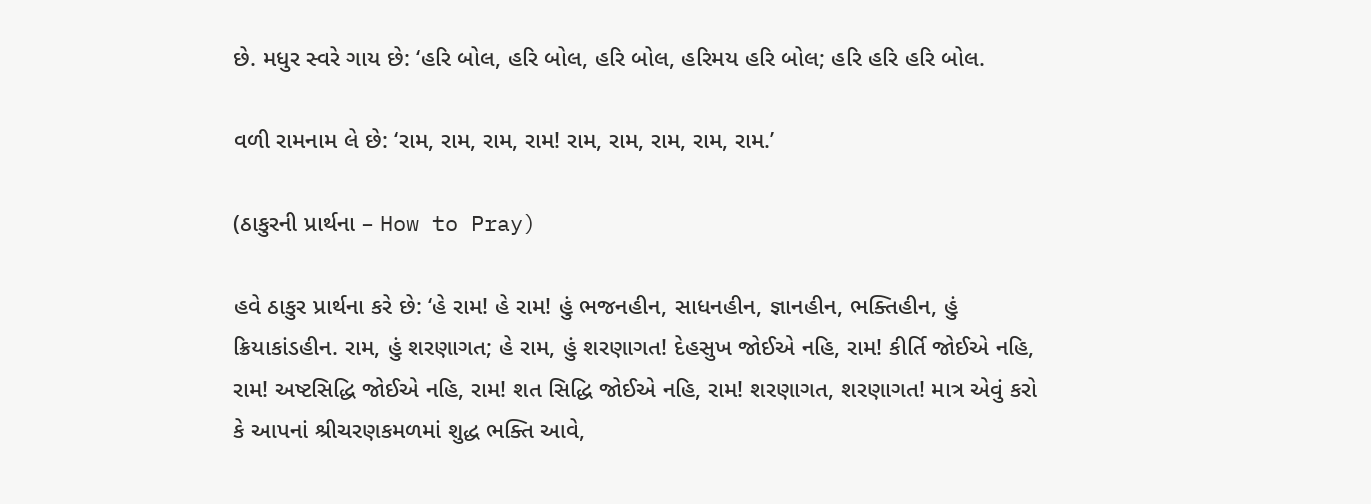છે. મધુર સ્વરે ગાય છે: ‘હરિ બોલ, હરિ બોલ, હરિ બોલ, હરિમય હરિ બોલ; હરિ હરિ હરિ બોલ.

વળી રામનામ લે છે: ‘રામ, રામ, રામ, રામ! રામ, રામ, રામ, રામ, રામ.’

(ઠાકુરની પ્રાર્થના – How to Pray)

હવે ઠાકુર પ્રાર્થના કરે છે: ‘હે રામ! હે રામ! હું ભજનહીન, સાધનહીન, જ્ઞાનહીન, ભક્તિહીન, હું ક્રિયાકાંડહીન. રામ, હું શરણાગત; હે રામ, હું શરણાગત! દેહસુખ જોઈએ નહિ, રામ! કીર્તિ જોઈએ નહિ, રામ! અષ્ટસિદ્ધિ જોઈએ નહિ, રામ! શત સિદ્ધિ જોઈએ નહિ, રામ! શરણાગત, શરણાગત! માત્ર એવું કરો કે આપનાં શ્રીચરણકમળમાં શુદ્ધ ભક્તિ આવે,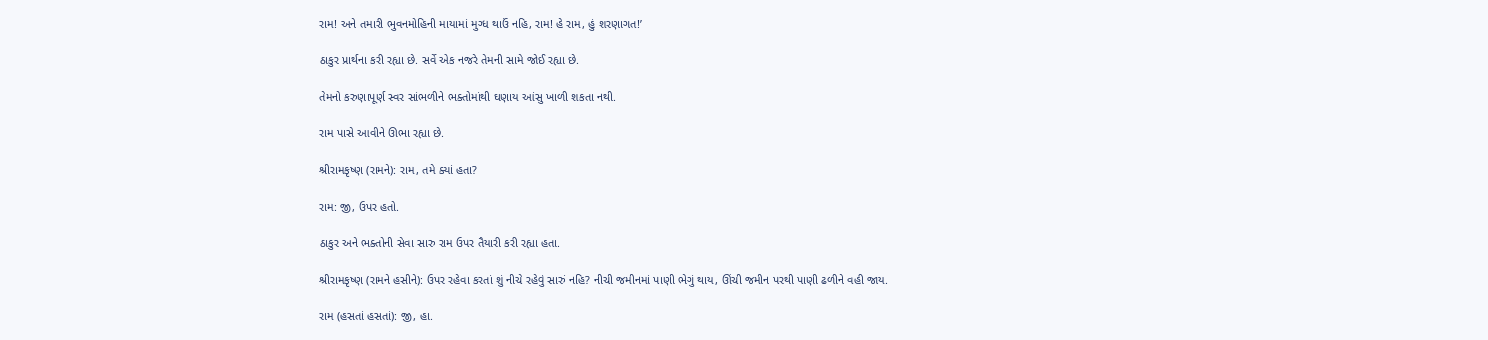રામ! અને તમારી ભુવનમોહિની માયામાં મુગ્ધ થાઉં નહિ, રામ! હે રામ, હું શરણાગત!’

ઠાકુર પ્રાર્થના કરી રહ્યા છે. સર્વે એક નજરે તેમની સામે જોઈ રહ્યા છે.

તેમનો કરુણાપૂર્ણ સ્વર સાંભળીને ભક્તોમાંથી ઘણાય આંસુ ખાળી શકતા નથી.

રામ પાસે આવીને ઊભા રહ્યા છે.

શ્રીરામકૃષ્ણ (રામને): રામ, તમે ક્યાં હતા?

રામ: જી, ઉપર હતો.

ઠાકુર અને ભક્તોની સેવા સારુ રામ ઉપર તૈયારી કરી રહ્યા હતા.

શ્રીરામકૃષ્ણ (રામને હસીને): ઉપર રહેવા કરતાં શું નીચે રહેવું સારું નહિ? નીચી જમીનમાં પાણી ભેગું થાય, ઊંચી જમીન પરથી પાણી ઢળીને વહી જાય.

રામ (હસતાં હસતાં): જી, હા.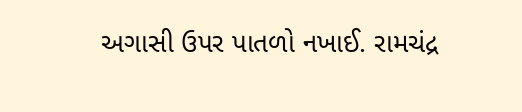અગાસી ઉપર પાતળો નખાઈ. રામચંદ્ર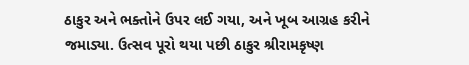ઠાકુર અને ભક્તોને ઉપર લઈ ગયા, અને ખૂબ આગ્રહ કરીને જમાડ્યા. ઉત્સવ પૂરો થયા પછી ઠાકુર શ્રીરામકૃષ્ણ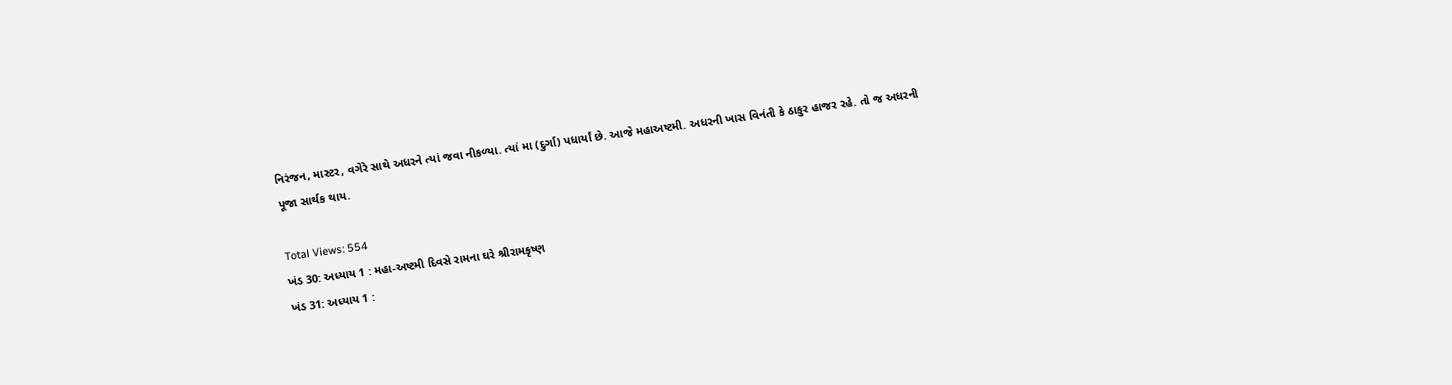નિરંજન, માસ્ટર, વગેરે સાથે અધરને ત્યાં જવા નીકળ્યા. ત્યાં મા (દુર્ગા) પધાર્યાં છે. આજે મહાઅષ્ટમી. અધરની ખાસ વિનંતી કે ઠાકુર હાજર રહે. તો જ અધરની પૂજા સાર્થક થાય.

Total Views: 554
ખંડ 30: અધ્યાય 1 : મહા-અષ્ટમી દિવસે રામના ઘરે શ્રીરામકૃષ્ણ
ખંડ 31: અધ્યાય 1 :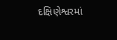દક્ષિણેશ્વરમાં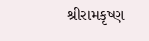શ્રીરામકૃષ્ણ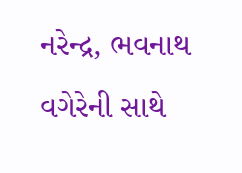નરેન્દ્ર, ભવનાથ વગેરેની સાથે